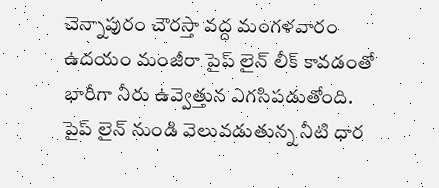చెన్నాపురం చౌరస్తా వద్ద మంగళవారం ఉదయం మంజీరా పైప్ లైన్ లీక్ కావడంతో భారీగా నీరు ఉవ్వెత్తున ఎగసిపడుతోంది. పైప్ లైన్ నుండి వెలువడుతున్న నీటి ధార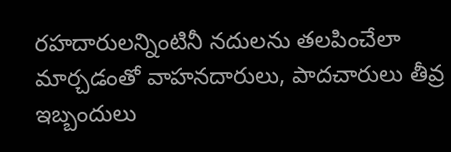రహదారులన్నింటినీ నదులను తలపించేలా మార్చడంతో వాహనదారులు, పాదచారులు తీవ్ర ఇబ్బందులు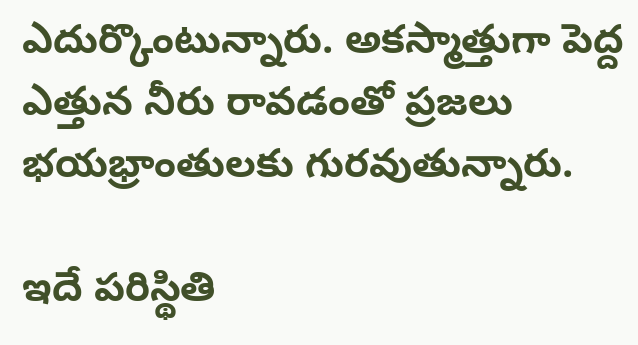ఎదుర్కొంటున్నారు. అకస్మాత్తుగా పెద్ద ఎత్తున నీరు రావడంతో ప్రజలు భయభ్రాంతులకు గురవుతున్నారు.

ఇదే పరిస్థితి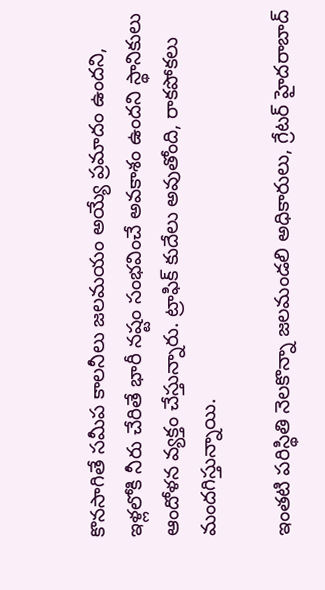కొనసాగితే సమీప కాలనీలు జలమయం అయ్యే ప్రమాదం ఉందని, ఇళ్లలోకి నీరు చేరితే భారీ నష్టం సంభవించే అవకాశం ఉందని స్థానికులు ఆందోళన వ్యక్తం చేస్తున్నారు. ట్రాఫిక్ కుదేలు అవుతోంది, రాకపోకలు మందగిస్తున్నాయి.

ఇంతటి పరిస్థితి నెలకొన్నా జలమండలి అధికారులు, గ్రేటర్ హైదరాబాద్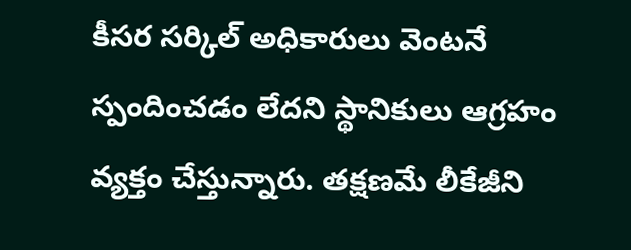కీసర సర్కిల్ అధికారులు వెంటనే స్పందించడం లేదని స్థానికులు ఆగ్రహం వ్యక్తం చేస్తున్నారు. తక్షణమే లీకేజీని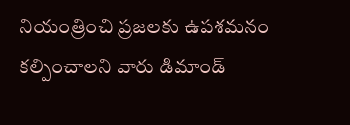నియంత్రించి ప్రజలకు ఉపశమనం కల్పించాలని వారు డిమాండ్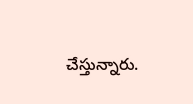చేస్తున్నారు.